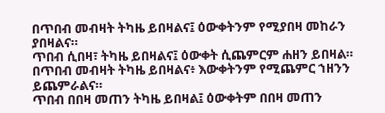በጥበብ መብዛት ትካዜ ይበዛልና፤ ዕውቀትንም የሚያበዛ መከራን ያበዛልና።
ጥበብ ሲበዛ፣ ትካዜ ይበዛልና፤ ዕውቀት ሲጨምርም ሐዘን ይበዛል።
በጥበብ መብዛት ትካዜ ይበዛልና፥ እውቀትንም የሚጨምር ኀዘንን ይጨምራልና።
ጥበብ በበዛ መጠን ትካዜ ይበዛል፤ ዕውቀትም በበዛ መጠን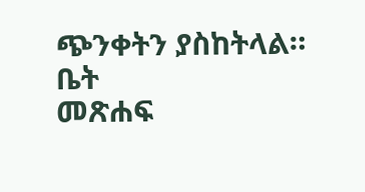ጭንቀትን ያስከትላል።
ቤት
መጽሐፍ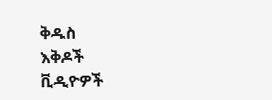ቅዱስ
እቅዶች
ቪዲዮዎች